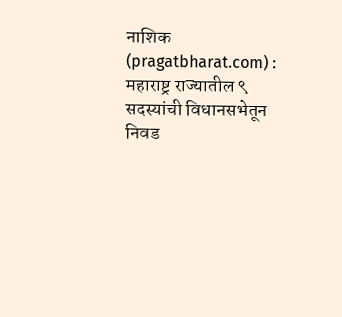नाशिक (pragatbharat.com) : महाराष्ट्र राज्यातील ९ सदस्यांची विधानसभेतून निवड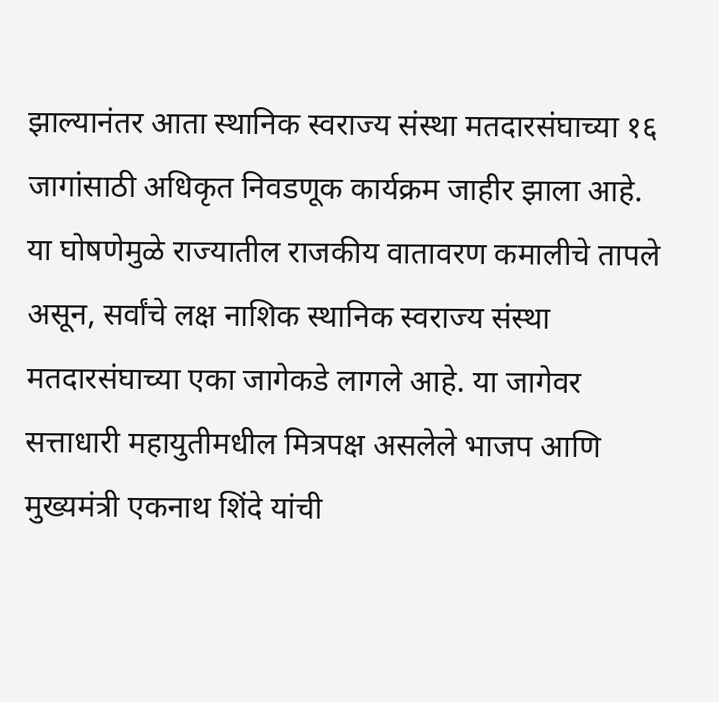झाल्यानंतर आता स्थानिक स्वराज्य संस्था मतदारसंघाच्या १६ जागांसाठी अधिकृत निवडणूक कार्यक्रम जाहीर झाला आहे. या घोषणेमुळे राज्यातील राजकीय वातावरण कमालीचे तापले असून, सर्वांचे लक्ष नाशिक स्थानिक स्वराज्य संस्था मतदारसंघाच्या एका जागेकडे लागले आहे. या जागेवर सत्ताधारी महायुतीमधील मित्रपक्ष असलेले भाजप आणि मुख्यमंत्री एकनाथ शिंदे यांची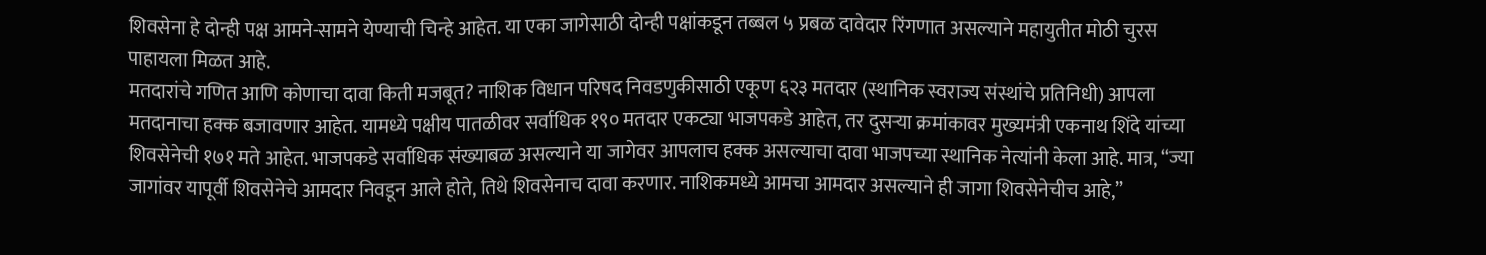शिवसेना हे दोन्ही पक्ष आमने-सामने येण्याची चिन्हे आहेत. या एका जागेसाठी दोन्ही पक्षांकडून तब्बल ५ प्रबळ दावेदार रिंगणात असल्याने महायुतीत मोठी चुरस पाहायला मिळत आहे.
मतदारांचे गणित आणि कोणाचा दावा किती मजबूत? नाशिक विधान परिषद निवडणुकीसाठी एकूण ६२३ मतदार (स्थानिक स्वराज्य संस्थांचे प्रतिनिधी) आपला मतदानाचा हक्क बजावणार आहेत. यामध्ये पक्षीय पातळीवर सर्वाधिक १९० मतदार एकट्या भाजपकडे आहेत, तर दुसऱ्या क्रमांकावर मुख्यमंत्री एकनाथ शिंदे यांच्या शिवसेनेची १७१ मते आहेत. भाजपकडे सर्वाधिक संख्याबळ असल्याने या जागेवर आपलाच हक्क असल्याचा दावा भाजपच्या स्थानिक नेत्यांनी केला आहे. मात्र, “ज्या जागांवर यापूर्वी शिवसेनेचे आमदार निवडून आले होते, तिथे शिवसेनाच दावा करणार. नाशिकमध्ये आमचा आमदार असल्याने ही जागा शिवसेनेचीच आहे,”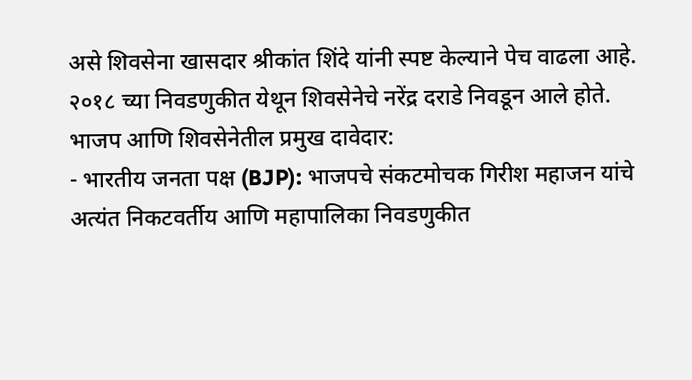असे शिवसेना खासदार श्रीकांत शिंदे यांनी स्पष्ट केल्याने पेच वाढला आहे. २०१८ च्या निवडणुकीत येथून शिवसेनेचे नरेंद्र दराडे निवडून आले होते.
भाजप आणि शिवसेनेतील प्रमुख दावेदार:
- भारतीय जनता पक्ष (BJP): भाजपचे संकटमोचक गिरीश महाजन यांचे अत्यंत निकटवर्तीय आणि महापालिका निवडणुकीत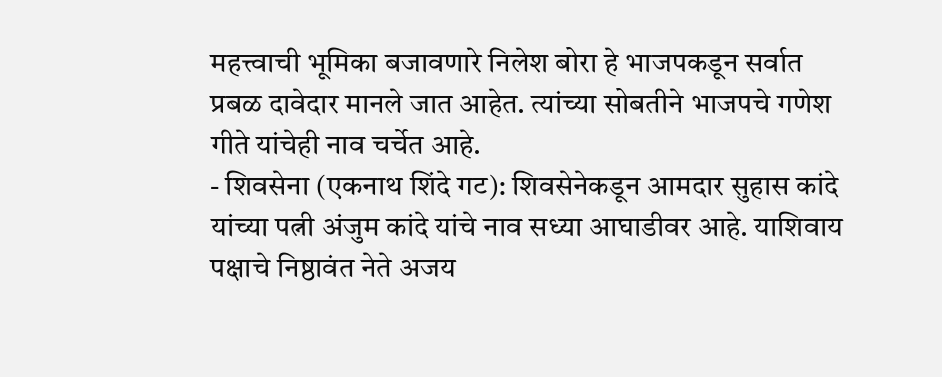महत्त्वाची भूमिका बजावणारे निलेश बोरा हे भाजपकडून सर्वात प्रबळ दावेदार मानले जात आहेत. त्यांच्या सोबतीने भाजपचे गणेश गीते यांचेही नाव चर्चेत आहे.
- शिवसेना (एकनाथ शिंदे गट): शिवसेनेकडून आमदार सुहास कांदे यांच्या पत्नी अंजुम कांदे यांचे नाव सध्या आघाडीवर आहे. याशिवाय पक्षाचे निष्ठावंत नेते अजय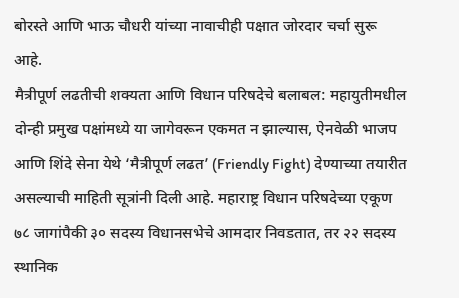बोरस्ते आणि भाऊ चौधरी यांच्या नावाचीही पक्षात जोरदार चर्चा सुरू आहे.
मैत्रीपूर्ण लढतीची शक्यता आणि विधान परिषदेचे बलाबल: महायुतीमधील दोन्ही प्रमुख पक्षांमध्ये या जागेवरून एकमत न झाल्यास, ऐनवेळी भाजप आणि शिंदे सेना येथे ‘मैत्रीपूर्ण लढत’ (Friendly Fight) देण्याच्या तयारीत असल्याची माहिती सूत्रांनी दिली आहे. महाराष्ट्र विधान परिषदेच्या एकूण ७८ जागांपैकी ३० सदस्य विधानसभेचे आमदार निवडतात, तर २२ सदस्य स्थानिक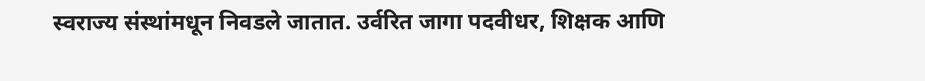स्वराज्य संस्थांमधून निवडले जातात. उर्वरित जागा पदवीधर, शिक्षक आणि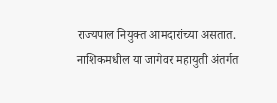राज्यपाल नियुक्त आमदारांच्या असतात. नाशिकमधील या जागेवर महायुती अंतर्गत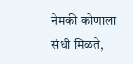नेमकी कोणाला संधी मिळते,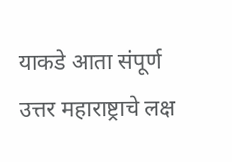याकडे आता संपूर्ण उत्तर महाराष्ट्राचे लक्ष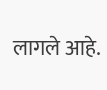लागले आहे.